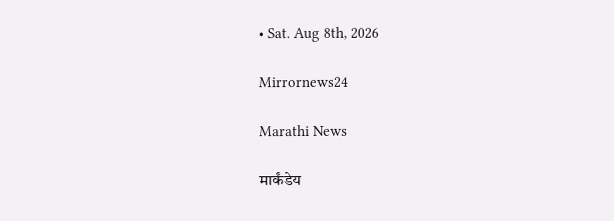• Sat. Aug 8th, 2026

Mirrornews24

Marathi News

मार्कंडेय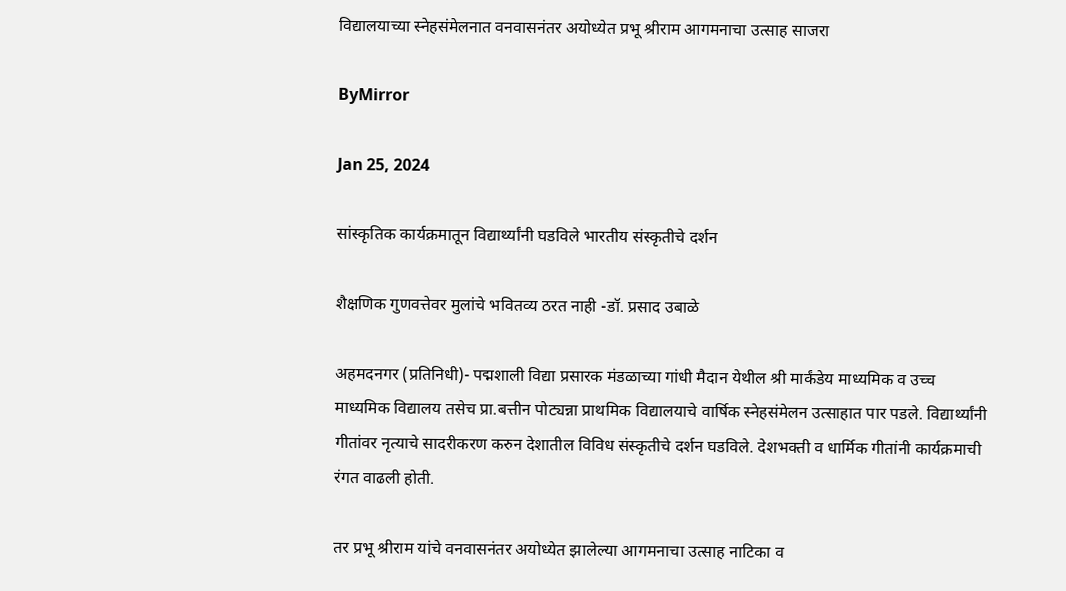विद्यालयाच्या स्नेहसंमेलनात वनवासनंतर अयोध्येत प्रभू श्रीराम आगमनाचा उत्साह साजरा

ByMirror

Jan 25, 2024

सांस्कृतिक कार्यक्रमातून विद्यार्थ्यांनी घडविले भारतीय संस्कृतीचे दर्शन

शैक्षणिक गुणवत्तेवर मुलांचे भवितव्य ठरत नाही -डॉ. प्रसाद उबाळे

अहमदनगर (प्रतिनिधी)- पद्मशाली विद्या प्रसारक मंडळाच्या गांधी मैदान येथील श्री मार्कंडेय माध्यमिक व उच्च माध्यमिक विद्यालय तसेच प्रा.बत्तीन पोट्यन्ना प्राथमिक विद्यालयाचे वार्षिक स्नेहसंमेलन उत्साहात पार पडले. विद्यार्थ्यांनी गीतांवर नृत्याचे सादरीकरण करुन देशातील विविध संस्कृतीचे दर्शन घडविले. देशभक्ती व धार्मिक गीतांनी कार्यक्रमाची रंगत वाढली होती.

तर प्रभू श्रीराम यांचे वनवासनंतर अयोध्येत झालेल्या आगमनाचा उत्साह नाटिका व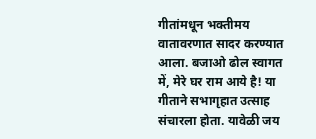गीतांमधून भक्तीमय वातावरणात सादर करण्यात आला. बजाओ ढोल स्वागत में, मेरे घर राम आये है! या गीताने सभागृहात उत्साह संचारला होता. यावेळी जय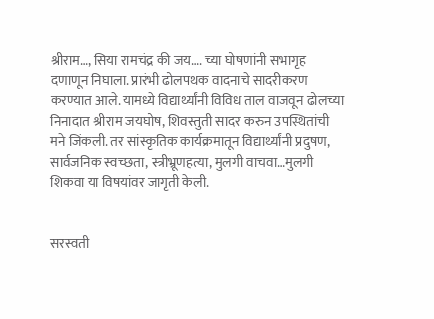श्रीराम…, सिया रामचंद्र की जय…. च्या घोषणांनी सभागृह दणाणून निघाला. प्रारंभी ढोलपथक वादनाचे सादरीकरण करण्यात आले. यामध्ये विद्यार्थ्यांनी विविध ताल वाजवून ढोलच्या निनादात श्रीराम जयघोष, शिवस्तुती सादर करुन उपस्थितांची मने जिंकली. तर सांस्कृतिक कार्यक्रमातून विद्यार्थ्यांनी प्रदुषण, सार्वजनिक स्वच्छता, स्त्रीभ्रूणहत्या, मुलगी वाचवा…मुलगी शिकवा या विषयांवर जागृती केली.


सरस्वती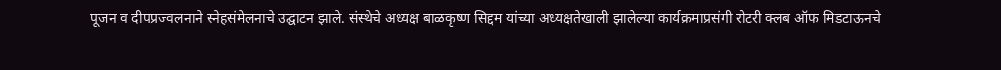पूजन व दीपप्रज्वलनाने स्नेहसंमेलनाचे उद्घाटन झाले. संस्थेचे अध्यक्ष बाळकृष्ण सिद्दम यांच्या अध्यक्षतेखाली झालेल्या कार्यक्रमाप्रसंगी रोटरी क्लब ऑफ मिडटाऊनचे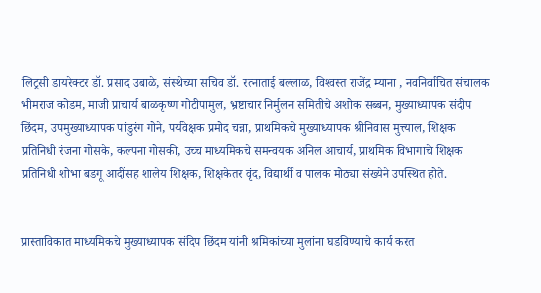लिट्रसी डायरेक्टर डॉ. प्रसाद उबाळे, संस्थेच्या सचिव डॉ. रत्नाताई बल्लाळ, विश्‍वस्त राजेंद्र म्याना , नवनिर्वाचित संचालक भीमराज कोडम, माजी प्राचार्य बाळकृष्ण गोटीपामुल, भ्रष्टाचार निर्मुलन समितीचे अशोक सब्बन, मुख्याध्यापक संदीप छिंदम, उपमुख्याध्यापक पांडुरंग गोने, पर्यवेक्षक प्रमोद चन्ना, प्राथमिकचे मुख्याध्यापक श्रीनिवास मुत्त्याल, शिक्षक प्रतिनिधी रंजना गोसके, कल्पना गोसकी, उच्च माध्यमिकचे समन्वयक अनिल आचार्य, प्राथमिक विभागाचे शिक्षक प्रतिनिधी शोभा बडगू आदींसह शालेय शिक्षक, शिक्षकेतर वृंद, विद्यार्थी व पालक मोठ्या संख्येने उपस्थित होते.


प्रास्ताविकात माध्यमिकचे मुख्याध्यापक संदिप छिंदम यांनी श्रमिकांच्या मुलांना घडविण्याचे कार्य करत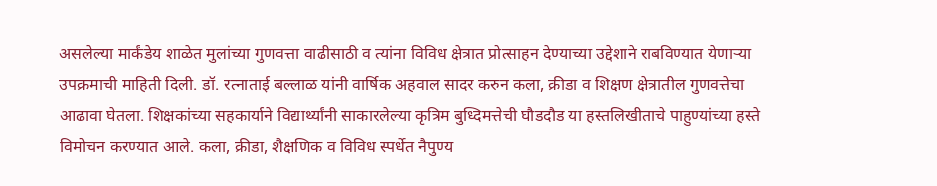असलेल्या मार्कंडेय शाळेत मुलांच्या गुणवत्ता वाढीसाठी व त्यांना विविध क्षेत्रात प्रोत्साहन देण्याच्या उद्देशाने राबविण्यात येणाऱ्या उपक्रमाची माहिती दिली. डॉ. रत्नाताई बल्लाळ यांनी वार्षिक अहवाल सादर करुन कला, क्रीडा व शिक्षण क्षेत्रातील गुणवत्तेचा आढावा घेतला. शिक्षकांच्या सहकार्याने विद्यार्थ्यांनी साकारलेल्या कृत्रिम बुध्दिमत्तेची घौडदौड या हस्तलिखीताचे पाहुण्यांच्या हस्ते विमोचन करण्यात आले. कला, क्रीडा, शैक्षणिक व विविध स्पर्धेत नैपुण्य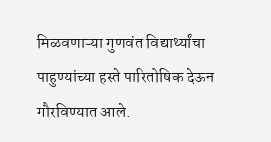मिळवणाऱ्या गुणवंत विद्यार्थ्यांचा पाहुण्यांच्या हस्ते पारितोषिक देऊन गौरविण्यात आले.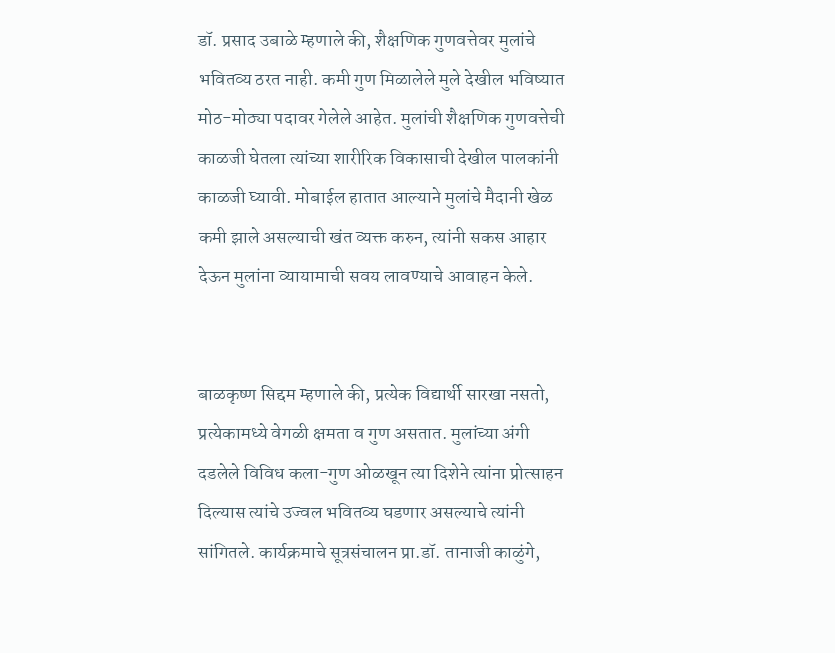डॉ. प्रसाद उबाळे म्हणाले की, शैक्षणिक गुणवत्तेवर मुलांचे भवितव्य ठरत नाही. कमी गुण मिळालेले मुले देखील भविष्यात मोठ-मोठ्या पदावर गेलेले आहेत. मुलांची शैक्षणिक गुणवत्तेची काळजी घेतला त्यांच्या शारीरिक विकासाची देखील पालकांनी काळजी घ्यावी. मोबाईल हातात आल्याने मुलांचे मैदानी खेळ कमी झाले असल्याची खंत व्यक्त करुन, त्यांनी सकस आहार देऊन मुलांना व्यायामाची सवय लावण्याचे आवाहन केले.


बाळकृष्ण सिद्दम म्हणाले की, प्रत्येक विद्यार्थी सारखा नसतो, प्रत्येकामध्ये वेगळी क्षमता व गुण असतात. मुलांच्या अंगी दडलेले विविध कला-गुण ओळखून त्या दिशेने त्यांना प्रोत्साहन दिल्यास त्यांचे उज्वल भवितव्य घडणार असल्याचे त्यांनी सांगितले. कार्यक्रमाचे सूत्रसंचालन प्रा.डॉ. तानाजी काळुंगे,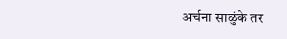अर्चना साळुंके तर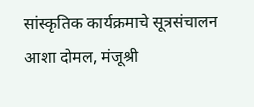सांस्कृतिक कार्यक्रमाचे सूत्रसंचालन आशा दोमल, मंजूश्री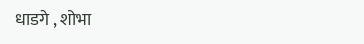धाडगे , शोभा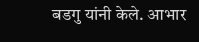बडगु यांनी केले. आभार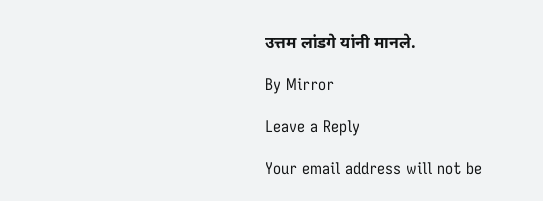उत्तम लांडगे यांनी मानले.

By Mirror

Leave a Reply

Your email address will not be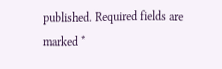published. Required fields are marked *